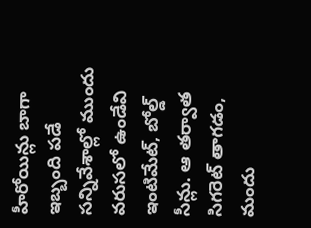హీరోయిన్లు బాగా ఇబ్బంది పడే సన్నివేశాల్లో ముందు వరుసలో ఉండేవి ఇంటిమేట్, బోల్డ్ సీన్లు. ఆ తర్వాత సిగరెట్ తాగడం, మందు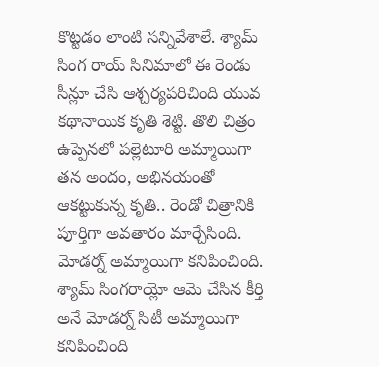కొట్టడం లాంటి సన్నివేశాలే. శ్యామ్ సింగ రాయ్ సినిమాలో ఈ రెండు సీన్లూ చేసి ఆశ్చర్యపరిచింది యువ కథానాయిక కృతి శెట్టి. తొలి చిత్రం ఉప్పెనలో పల్లెటూరి అమ్మాయిగా తన అందం, అభినయంతో ఆకట్టుకున్న కృతి.. రెండో చిత్రానికి పూర్తిగా అవతారం మార్చేసింది.
మోడర్న్ అమ్మాయిగా కనిపించింది. శ్యామ్ సింగరాయ్లో ఆమె చేసిన కీర్తి అనే మోడర్న్ సిటీ అమ్మాయిగా కనిపించింది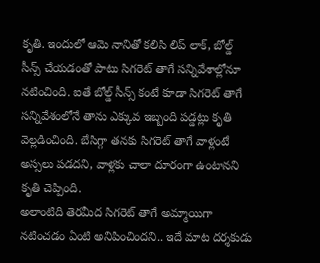కృతి. ఇందులో ఆమె నానితో కలిసి లిప్ లాక్, బోల్డ్ సీన్స్ చేయడంతో పాటు సిగరెట్ తాగే సన్నివేశాల్లోనూ నటించింది. ఐతే బోల్డ్ సీన్స్ కంటే కూడా సిగరెట్ తాగే సన్నివేశంలోనే తాను ఎక్కువ ఇబ్బంది పడ్డట్లు కృతి వెల్లడించింది. బేసిగ్గా తనకు సిగరెట్ తాగే వాళ్లంటే అస్సలు పడదని, వాళ్లకు చాలా దూరంగా ఉంటానని కృతి చెప్పింది.
అలాంటిది తెరమీద సిగరెట్ తాగే అమ్మాయిగా నటించడం ఏంటి అనిపించిందని.. ఇదే మాట దర్శకుడు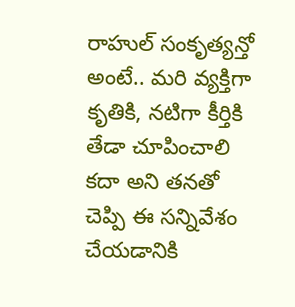రాహుల్ సంకృత్యన్తో అంటే.. మరి వ్యక్తిగా కృతికి, నటిగా కీర్తికి తేడా చూపించాలి కదా అని తనతో చెప్పి ఈ సన్నివేశం చేయడానికి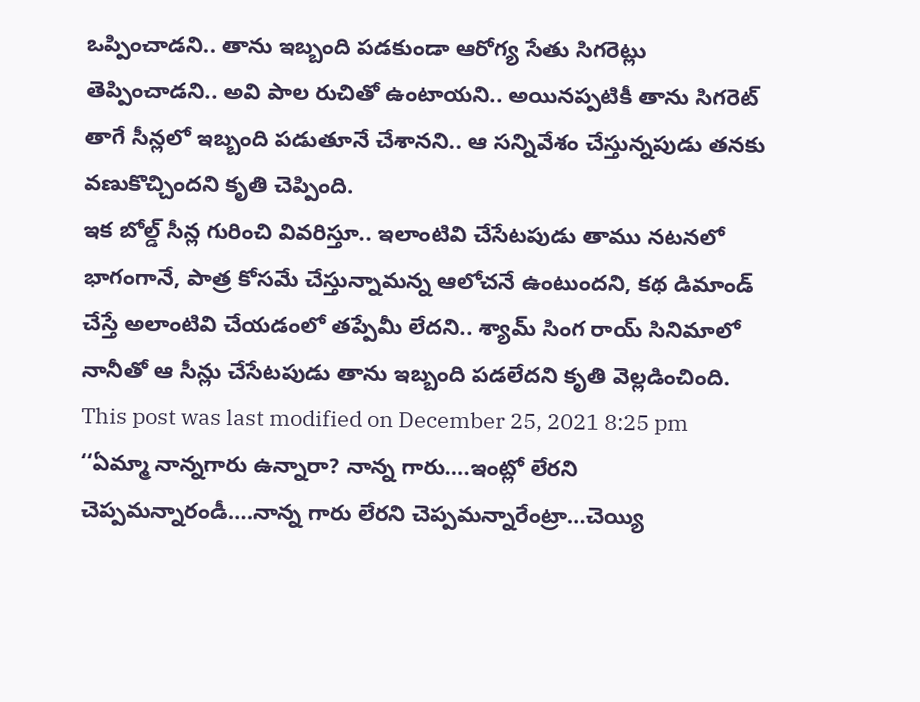ఒప్పించాడని.. తాను ఇబ్బంది పడకుండా ఆరోగ్య సేతు సిగరెట్లు తెప్పించాడని.. అవి పాల రుచితో ఉంటాయని.. అయినప్పటికీ తాను సిగరెట్ తాగే సీన్లలో ఇబ్బంది పడుతూనే చేశానని.. ఆ సన్నివేశం చేస్తున్నపుడు తనకు వణుకొచ్చిందని కృతి చెప్పింది.
ఇక బోల్డ్ సీన్ల గురించి వివరిస్తూ.. ఇలాంటివి చేసేటపుడు తాము నటనలో భాగంగానే, పాత్ర కోసమే చేస్తున్నామన్న ఆలోచనే ఉంటుందని, కథ డిమాండ్ చేస్తే అలాంటివి చేయడంలో తప్పేమీ లేదని.. శ్యామ్ సింగ రాయ్ సినిమాలో నానీతో ఆ సీన్లు చేసేటపుడు తాను ఇబ్బంది పడలేదని కృతి వెల్లడించింది.
This post was last modified on December 25, 2021 8:25 pm
‘‘ఏమ్మా నాన్నగారు ఉన్నారా? నాన్న గారు….ఇంట్లో లేరని చెప్పమన్నారండీ….నాన్న గారు లేరని చెప్పమన్నారేంట్రా…చెయ్యి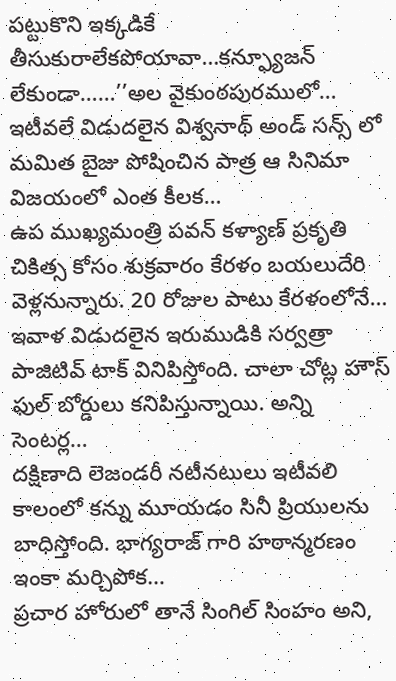పట్టుకొని ఇక్కడికే తీసుకురాలేకపోయావా…కన్ఫ్యూజన్ లేకుండా……’’అల వైకుంఠపురములో…
ఇటీవలే విడుదలైన విశ్వనాథ్ అండ్ సన్స్ లో మమిత బైజు పోషించిన పాత్ర ఆ సినిమా విజయంలో ఎంత కీలక…
ఉప ముఖ్యమంత్రి పవన్ కళ్యాణ్ ప్రకృతి చికిత్స కోసం శుక్రవారం కేరళం బయలుదేరి వెళ్లనున్నారు. 20 రోజుల పాటు కేరళంలోనే…
ఇవాళ విడుదలైన ఇరుముడికి సర్వత్రా పాజిటివ్ టాక్ వినిపిస్తోంది. చాలా చోట్ల హౌస్ ఫుల్ బోర్డులు కనిపిస్తున్నాయి. అన్ని సెంటర్ల…
దక్షిణాది లెజండరీ నటీనటులు ఇటీవలి కాలంలో కన్ను మూయడం సినీ ప్రియులను బాధిస్తోంది. భాగ్యరాజ్ గారి హఠాన్మరణం ఇంకా మర్చిపోక…
ప్రచార హోరులో తానే సింగిల్ సింహం అని,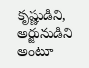కృష్ణుడిని, అర్జునుడిని అంటూ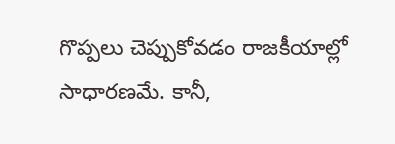గొప్పలు చెప్పుకోవడం రాజకీయాల్లో సాధారణమే. కానీ,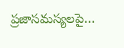ప్రజాసమస్యలపై…